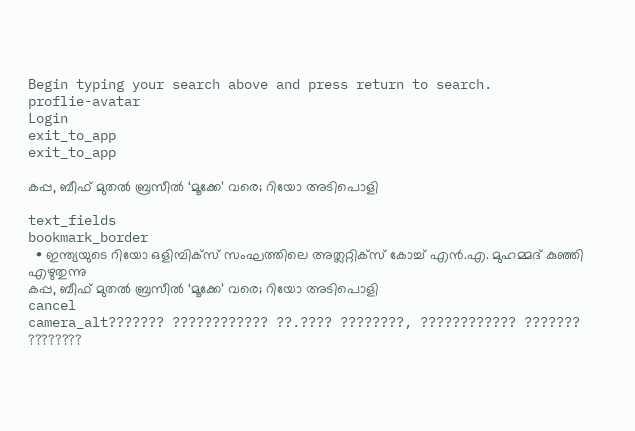Begin typing your search above and press return to search.
proflie-avatar
Login
exit_to_app
exit_to_app

കപ്പ, ബീഫ് മുതല്‍ ബ്രസീല്‍ ‘മൂക്കേ’ വരെ; റിയോ അടിപൊളി

text_fields
bookmark_border
  • ഇന്ത്യയുടെ റിയോ ഒളിമ്പിക്സ് സംഘത്തിലെ അത്ലറ്റിക്സ് കോച്ച് എന്‍.എ. മുഹമ്മദ് കുഞ്ഞി എഴുതുന്നു
കപ്പ, ബീഫ് മുതല്‍ ബ്രസീല്‍ ‘മൂക്കേ’ വരെ; റിയോ അടിപൊളി
cancel
camera_alt??????? ???????????? ??.???? ????????, ???????????? ??????? ????????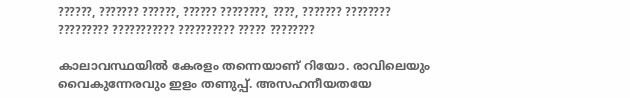??????, ??????? ??????, ?????? ????????, ????, ??????? ???????? ????????? ??????????? ?????????? ????? ????????

കാലാവസ്ഥയില്‍ കേരളം തന്നെയാണ് റിയോ. രാവിലെയും വൈകുന്നേരവും ഇളം തണുപ്പ്. അസഹനീയതയേ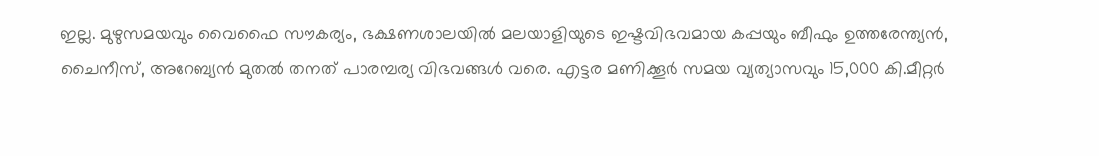ഇല്ല. മുഴുസമയവും വൈഫൈ സൗകര്യം, ഭക്ഷണശാലയില്‍ മലയാളിയുടെ ഇഷ്ടവിഭവമായ കപ്പയും ബീഫും ഉത്തരേന്ത്യന്‍, ചൈനീസ്, അറേബ്യന്‍ മുതല്‍ തനത് പാരമ്പര്യ വിഭവങ്ങള്‍ വരെ. എട്ടര മണിക്കൂര്‍ സമയ വ്യത്യാസവും 15,000 കി.മീറ്റര്‍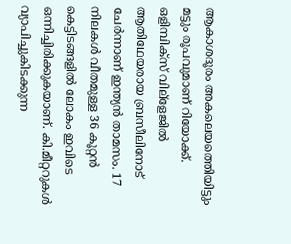ആകാശദൂരം അകലെയത്തെിയിട്ടും മട്ടും രൂപവുമാണ് റിയോക്ക്. ഒളിമ്പിക്സ് വില്ളേജില്‍ ആതിഥേയരായ ബ്രസീലിനോട് ചേര്‍ന്നാണ് ഇന്ത്യന്‍ താമസം. 17 നിലകള്‍ വീതമുള്ള 36 കൂറ്റന്‍ കെട്ടിടങ്ങളില്‍ ലോകം ഇവിടെ ഒന്നിച്ചിരിക്കുകയാണ്. കി.മീറ്ററുകള്‍ വ്യാപിച്ചുകിടക്കുന്ന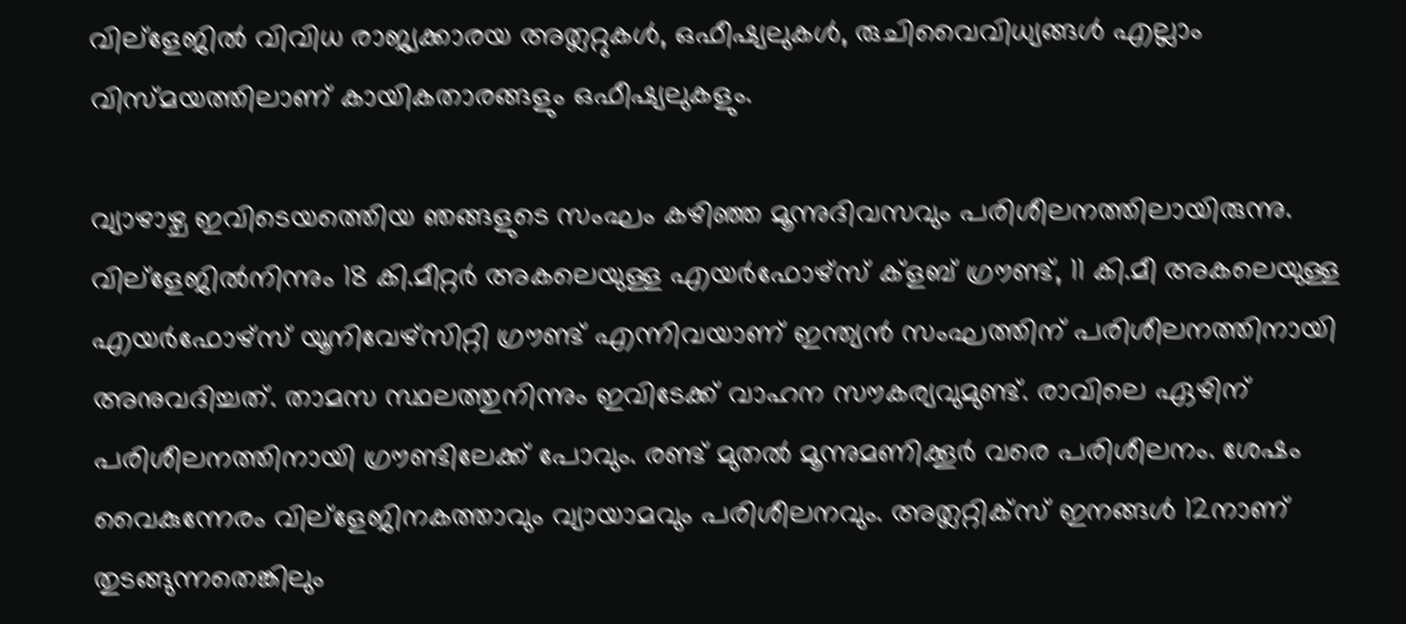വില്ളേജില്‍ വിവിധ രാജ്യക്കാരയ അത്ലറ്റുകള്‍, ഒഫീഷ്യലുകള്‍, രുചിവൈവിധ്യങ്ങള്‍ എല്ലാം വിസ്മയത്തിലാണ് കായികതാരങ്ങളും ഒഫീഷ്യലുകളും.

വ്യാഴാഴ്ച ഇവിടെയത്തെിയ ഞങ്ങളുടെ സംഘം കഴിഞ്ഞ മൂന്നുദിവസവും പരിശീലനത്തിലായിരുന്നു. വില്ളേജില്‍നിന്നും 18 കി.മീറ്റര്‍ അകലെയുള്ള എയര്‍ഫോഴ്സ് ക്ളബ് ഗ്രൗണ്ട്, 11 കി.മീ അകലെയുള്ള എയര്‍ഫോഴ്സ് യൂനിവേഴ്സിറ്റി ഗ്രൗണ്ട് എന്നിവയാണ് ഇന്ത്യന്‍ സംഘത്തിന് പരിശീലനത്തിനായി അനുവദിച്ചത്. താമസ സ്ഥലത്തുനിന്നും ഇവിടേക്ക് വാഹന സൗകര്യവുമുണ്ട്. രാവിലെ ഏഴിന് പരിശീലനത്തിനായി ഗ്രൗണ്ടിലേക്ക് പോവും. രണ്ട് മുതല്‍ മൂന്നുമണിക്കൂര്‍ വരെ പരിശീലനം. ശേഷം വൈകുന്നേരം വില്ളേജിനകത്താവും വ്യായാമവും പരിശീലനവും. അത്ലറ്റിക്സ് ഇനങ്ങള്‍ 12നാണ് തുടങ്ങുന്നതെങ്കിലും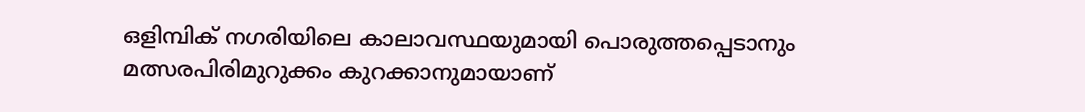ഒളിമ്പിക് നഗരിയിലെ കാലാവസ്ഥയുമായി പൊരുത്തപ്പെടാനും മത്സരപിരിമുറുക്കം കുറക്കാനുമായാണ്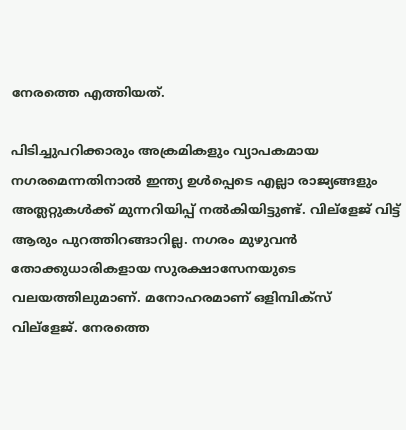നേരത്തെ എത്തിയത്.

പിടിച്ചുപറിക്കാരും അക്രമികളും വ്യാപകമായ നഗരമെന്നതിനാല്‍ ഇന്ത്യ ഉള്‍പ്പെടെ എല്ലാ രാജ്യങ്ങളും അത്ലറ്റുകള്‍ക്ക് മുന്നറിയിപ്പ് നല്‍കിയിട്ടുണ്ട്. വില്ളേജ് വിട്ട് ആരും പുറത്തിറങ്ങാറില്ല. നഗരം മുഴുവന്‍ തോക്കുധാരികളായ സുരക്ഷാസേനയുടെ വലയത്തിലുമാണ്. മനോഹരമാണ് ഒളിമ്പിക്സ് വില്ളേജ്. നേരത്തെ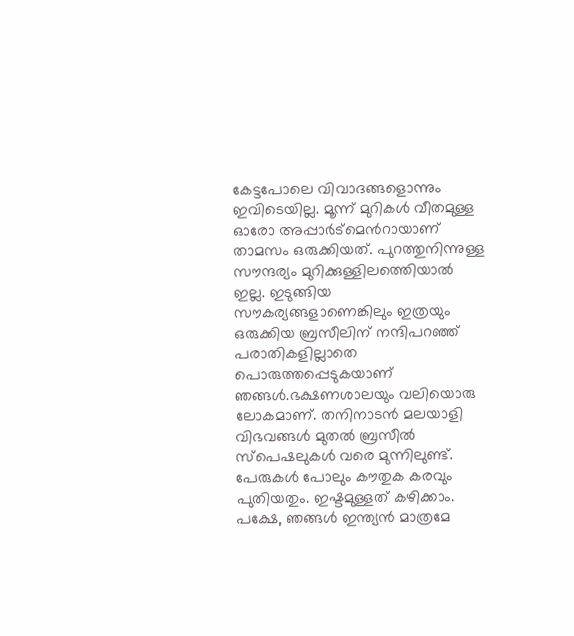കേട്ടപോലെ വിവാദങ്ങളൊന്നും ഇവിടെയില്ല. മൂന്ന് മുറികള്‍ വീതമുള്ള ഓരോ അപ്പാര്‍ട്മെന്‍റായാണ് താമസം ഒരുക്കിയത്. പുറത്തുനിന്നുള്ള സൗന്ദര്യം മുറിക്കുള്ളിലത്തെിയാല്‍ ഇല്ല. ഇടുങ്ങിയ സൗകര്യങ്ങളാണെങ്കിലും ഇത്രയും ഒരുക്കിയ ബ്രസീലിന് നന്ദിപറഞ്ഞ് പരാതികളില്ലാതെ പൊരുത്തപ്പെടുകയാണ് ഞങ്ങള്‍.ഭക്ഷണശാലയും വലിയൊരു ലോകമാണ്. തനിനാടന്‍ മലയാളി വിഭവങ്ങള്‍ മുതല്‍ ബ്രസീല്‍ സ്പെഷലുകള്‍ വരെ മുന്നിലുണ്ട്. പേരുകള്‍ പോലും കൗതുക കരവും പുതിയതും. ഇഷ്ടമുള്ളത് കഴിക്കാം. പക്ഷേ, ഞങ്ങള്‍ ഇന്ത്യന്‍ മാത്രമേ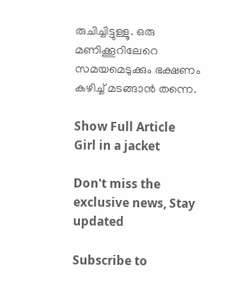രുചിച്ചിട്ടുള്ളൂ. ഒരു മണിക്കൂറിലേറെ സമയമെടുക്കും ഭക്ഷണം കഴിച്ച് മടങ്ങാന്‍ തന്നെ.

Show Full Article
Girl in a jacket

Don't miss the exclusive news, Stay updated

Subscribe to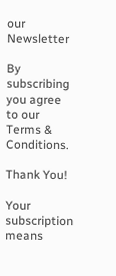our Newsletter

By subscribing you agree to our Terms & Conditions.

Thank You!

Your subscription means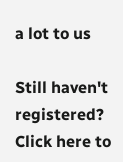a lot to us

Still haven't registered? Click here to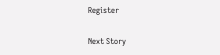Register

Next Story